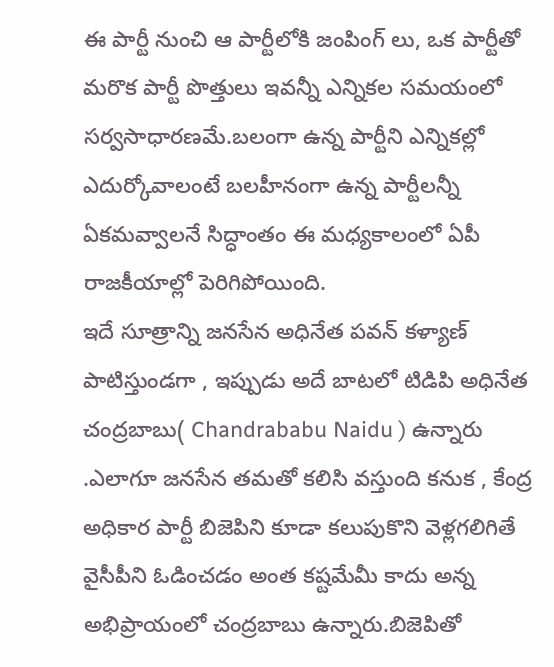ఈ పార్టీ నుంచి ఆ పార్టీలోకి జంపింగ్ లు, ఒక పార్టీతో మరొక పార్టీ పొత్తులు ఇవన్నీ ఎన్నికల సమయంలో సర్వసాధారణమే.బలంగా ఉన్న పార్టీని ఎన్నికల్లో ఎదుర్కోవాలంటే బలహీనంగా ఉన్న పార్టీలన్నీ ఏకమవ్వాలనే సిద్ధాంతం ఈ మధ్యకాలంలో ఏపీ రాజకీయాల్లో పెరిగిపోయింది.
ఇదే సూత్రాన్ని జనసేన అధినేత పవన్ కళ్యాణ్ పాటిస్తుండగా , ఇప్పుడు అదే బాటలో టిడిపి అధినేత చంద్రబాబు( Chandrababu Naidu ) ఉన్నారు .ఎలాగూ జనసేన తమతో కలిసి వస్తుంది కనుక , కేంద్ర అధికార పార్టీ బిజెపిని కూడా కలుపుకొని వెళ్లగలిగితే వైసీపీని ఓడించడం అంత కష్టమేమీ కాదు అన్న అభిప్రాయంలో చంద్రబాబు ఉన్నారు.బిజెపితో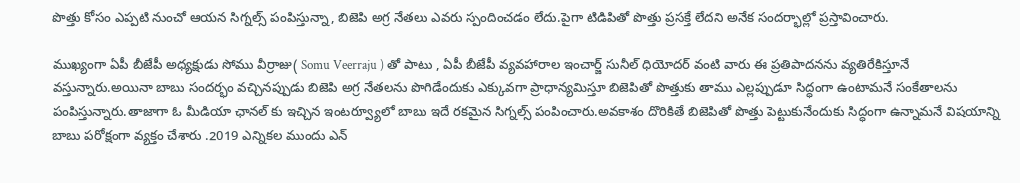పొత్తు కోసం ఎప్పటి నుంచో ఆయన సిగ్నల్స్ పంపిస్తున్నా, బిజెపి అగ్ర నేతలు ఎవరు స్పందించడం లేదు.పైగా టిడిపితో పొత్తు ప్రసక్తే లేదని అనేక సందర్భాల్లో ప్రస్తావించారు.

ముఖ్యంగా ఏపీ బీజేపీ అధ్యక్షుడు సోము వీర్రాజు( Somu Veerraju ) తో పాటు , ఏపీ బీజేపీ వ్యవహారాల ఇంచార్జ్ సునీల్ ధియోదర్ వంటి వారు ఈ ప్రతిపాదనను వ్యతిరేకిస్తూనే వస్తున్నారు.అయినా బాబు సందర్భం వచ్చినప్పుడు బిజెపి అగ్ర నేతలను పొగిడేందుకు ఎక్కువగా ప్రాధాన్యమిస్తూ బిజెపితో పొత్తుకు తాము ఎల్లప్పుడూ సిద్ధంగా ఉంటామనే సంకేతాలను పంపిస్తున్నారు.తాజాగా ఓ మీడియా ఛానల్ కు ఇచ్చిన ఇంటర్వ్యూలో బాబు ఇదే రకమైన సిగ్నల్స్ పంపించారు.అవకాశం దొరికితే బిజెపితో పొత్తు పెట్టుకునేందుకు సిద్ధంగా ఉన్నామనే విషయాన్ని బాబు పరోక్షంగా వ్యక్తం చేశారు .2019 ఎన్నికల ముందు ఎన్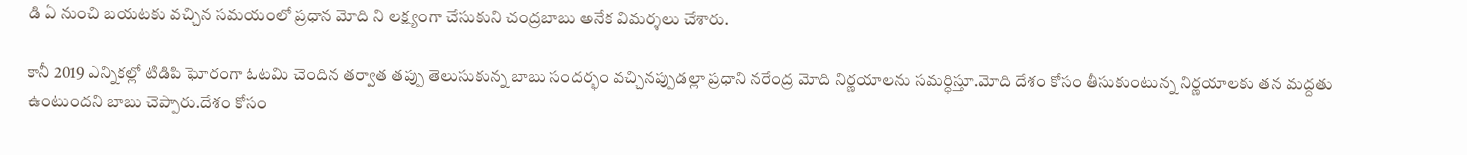డి ఏ నుంచి బయటకు వచ్చిన సమయంలో ప్రధాన మోది ని లక్ష్యంగా చేసుకుని చంద్రబాబు అనేక విమర్శలు చేశారు.

కానీ 2019 ఎన్నికల్లో టిడిపి ఘోరంగా ఓటమి చెందిన తర్వాత తప్పు తెలుసుకున్న బాబు సందర్భం వచ్చినప్పుడల్లా ప్రధాని నరేంద్ర మోది నిర్ణయాలను సమర్ధిస్తూ.మోది దేశం కోసం తీసుకుంటున్న నిర్ణయాలకు తన మద్దతు ఉంటుందని బాబు చెప్పారు.దేశం కోసం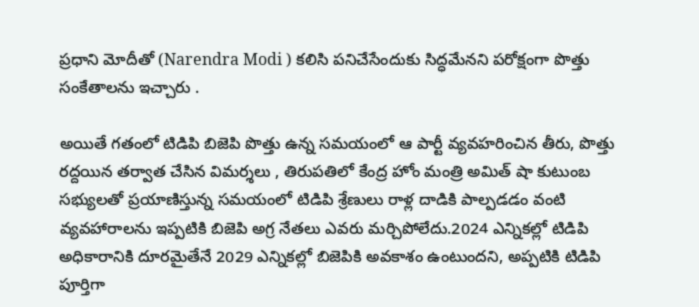ప్రధాని మోదీతో (Narendra Modi ) కలిసి పనిచేసేందుకు సిద్ధమేనని పరోక్షంగా పొత్తు సంకేతాలను ఇచ్చారు .

అయితే గతంలో టిడిపి బిజెపి పొత్తు ఉన్న సమయంలో ఆ పార్టీ వ్యవహరించిన తీరు, పొత్తు రద్దయిన తర్వాత చేసిన విమర్శలు , తిరుపతిలో కేంద్ర హోం మంత్రి అమిత్ షా కుటుంబ సభ్యులతో ప్రయాణిస్తున్న సమయంలో టిడిపి శ్రేణులు రాళ్ల దాడికి పాల్పడడం వంటి వ్యవహారాలను ఇప్పటికి బిజెపి అగ్ర నేతలు ఎవరు మర్చిపోలేదు.2024 ఎన్నికల్లో టిడిపి అధికారానికి దూరమైతేనే 2029 ఎన్నికల్లో బిజెపికి అవకాశం ఉంటుందని, అప్పటికి టిడిపి పూర్తిగా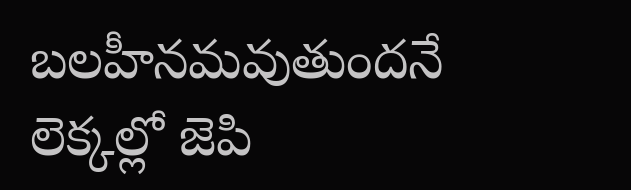బలహీనమవుతుందనే లెక్కల్లో జెపి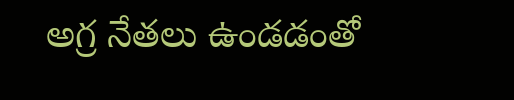అగ్ర నేతలు ఉండడంతో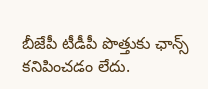బీజేపీ టీడీపీ పొత్తుకు ఛాన్స్ కనిపించడం లేదు.